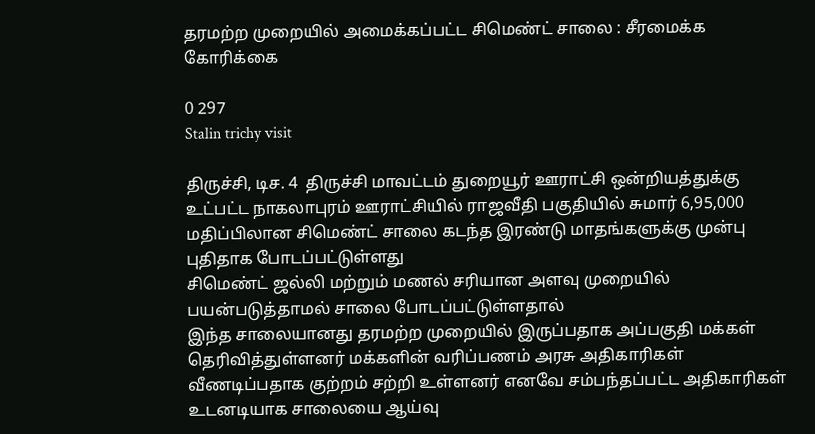தரமற்ற முறையில் அமைக்கப்பட்ட சிமெண்ட் சாலை : சீரமைக்க கோரிக்கை

0 297
Stalin trichy visit

திருச்சி, டிச. 4  திருச்சி மாவட்டம் துறையூர் ஊராட்சி ஒன்றியத்துக்கு உட்பட்ட நாகலாபுரம் ஊராட்சியில் ராஜவீதி பகுதியில் சுமார் 6,95,000 மதிப்பிலான சிமெண்ட் சாலை கடந்த இரண்டு மாதங்களுக்கு முன்பு புதிதாக போடப்பட்டுள்ளது
சிமெண்ட் ஜல்லி மற்றும் மணல் சரியான அளவு முறையில் பயன்படுத்தாமல் சாலை போடப்பட்டுள்ளதால்
இந்த சாலையானது தரமற்ற முறையில் இருப்பதாக அப்பகுதி மக்கள் தெரிவித்துள்ளனர் மக்களின் வரிப்பணம் அரசு அதிகாரிகள் வீணடிப்பதாக குற்றம் சற்றி உள்ளனர் எனவே சம்பந்தப்பட்ட அதிகாரிகள் உடனடியாக சாலையை ஆய்வு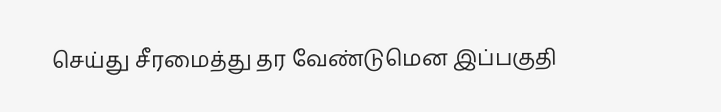செய்து சீரமைத்து தர வேண்டுமென இப்பகுதி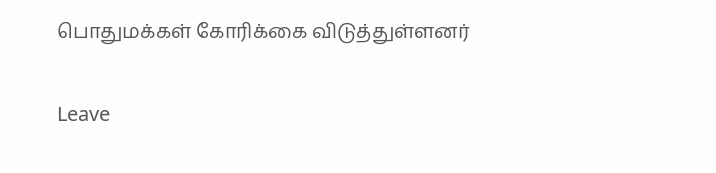பொதுமக்கள் கோரிக்கை விடுத்துள்ளனர்

Leave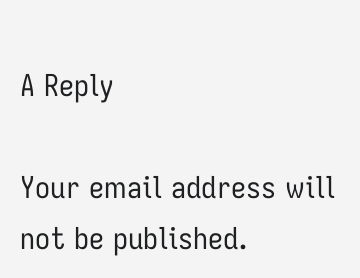A Reply

Your email address will not be published.